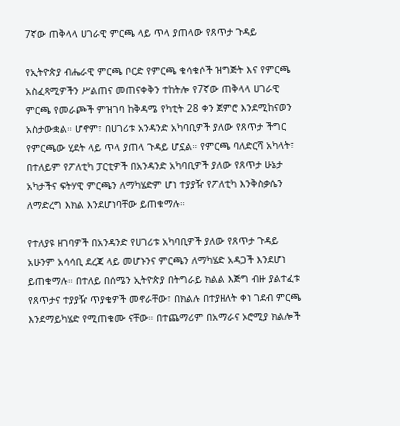7ኛው ጠቅላላ ሀገራዊ ምርጫ ላይ ጥላ ያጠላው የጸጥታ ጉዳይ

የኢትዮጵያ ብሔራዊ ምርጫ ቦርድ የምርጫ ቁሳቁሶች ዝግጅት እና የምርጫ አስፈጻሚዎችን ሥልጠና መጠናቀቅን ተከትሎ የ7ኛው ጠቅላላ ሀገራዊ ምርጫ የመራጮች ምዝገባ ከቅዳሜ የካቲት 28 ቀን ጀምሮ እንደሚከናወን አስታውቋል። ሆኖም፣ በሀገሪቱ አንዳንድ አካባቢዎች ያለው የጸጥታ ችግር የምርጫው ሂደት ላይ ጥላ ያጠላ ጉዳይ ሆኗል። የምርጫ ባለድርሻ አካላት፣ በተለይም የፖለቲካ ፓርቲዎች በአንዳንድ አካባቢዎች ያለው የጸጥታ ሁኔታ አካታችና ፍትሃዊ ምርጫን ለማካሄድም ሆነ ተያያዥ የፖለቲካ እንቅስቃሴን ለማድረግ እክል እንደሆነባቸው ይጠቁማሉ።

የተለያዩ ዘገባዎች በአንዳንድ የሀገሪቱ አካባቢዎች ያለው የጸጥታ ጉዳይ አሁንም አሳሳቢ ደረጃ ላይ መሆኑንና ምርጫን ለማካሄድ አዳጋች እንደሆነ ይጠቁማሉ። በተለይ በሰሜን ኢትዮጵያ በትግራይ ክልል እጅግ ብዙ ያልተፈቱ የጸጥታና ተያያዥ ጥያቄዎች መኖራቸው፣ በክልሉ በተያዘለት ቀነ ገደብ ምርጫ እንደማይካሄድ የሚጠቁሙ ናቸው። በተጨማሪም በአማራና ኦሮሚያ ክልሎች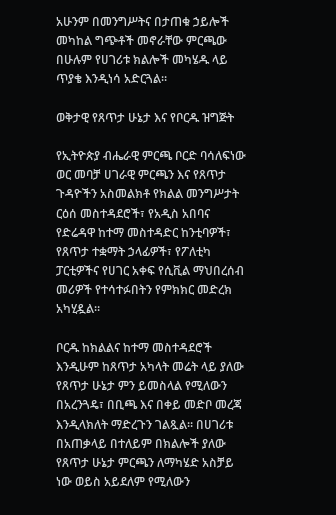አሁንም በመንግሥትና በታጠቁ ኃይሎች መካከል ግጭቶች መኖራቸው ምርጫው በሁሉም የሀገሪቱ ክልሎች መካሄዱ ላይ ጥያቄ እንዲነሳ አድርጓል።

ወቅታዊ የጸጥታ ሁኔታ እና የቦርዱ ዝግጅት

የኢትዮጵያ ብሔራዊ ምርጫ ቦርድ ባሳለፍነው ወር መባቻ ሀገራዊ ምርጫን እና የጸጥታ ጉዳዮችን አስመልክቶ የክልል መንግሥታት ርዕሰ መስተዳደሮች፣ የአዲስ አበባና የድሬዳዋ ከተማ መስተዳድር ከንቲባዎች፣ የጸጥታ ተቋማት ኃላፊዎች፣ የፖለቲካ ፓርቲዎችና የሀገር አቀፍ የሲቪል ማህበረሰብ መሪዎች የተሳተፉበትን የምክክር መድረክ አካሂዷል።

ቦርዱ ከክልልና ከተማ መስተዳደሮች እንዲሁም ከጸጥታ አካላት መሬት ላይ ያለው የጸጥታ ሁኔታ ምን ይመስላል የሚለውን በአረንጓዴ፣ በቢጫ እና በቀይ መድቦ መረጃ እንዲላክለት ማድረጉን ገልጿል። በሀገሪቱ በአጠቃላይ በተለይም በክልሎች ያለው የጸጥታ ሁኔታ ምርጫን ለማካሄድ አስቻይ ነው ወይስ አይደለም የሚለውን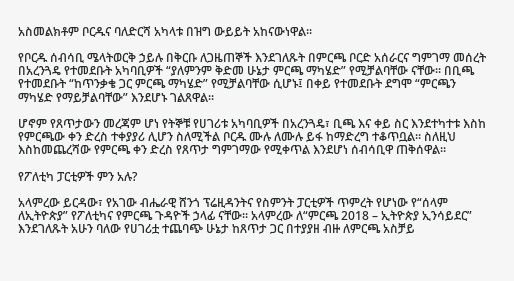አስመልክቶም ቦርዱና ባለድርሻ አካላቱ በዝግ ውይይት አከናውነዋል፡፡

የቦርዱ ሰብሳቢ ሜላትወርቅ ኃይሉ በቅርቡ ለጋዜጠኞች እንደገለጹት በምርጫ ቦርድ አሰራርና ግምገማ መሰረት በአረንጓዴ የተመደቡት አካባቢዎች “ያለምንም ቅድመ ሁኔታ ምርጫ ማካሄድ” የሚቻልባቸው ናቸው። በቢጫ የተመደቡት “ከጥንቃቄ ጋር ምርጫ ማካሄድ” የሚቻልባቸው ሲሆኑ፤ በቀይ የተመደቡት ደግሞ “ምርጫን ማካሄድ የማይቻልባቸው” እንደሆኑ ገልጸዋል።

ሆኖም የጸጥታውን መረጃም ሆነ የትኞቹ የሀገሪቱ አካባቢዎች በአረንጓዴ፣ ቢጫ እና ቀይ ስር እንደተካተቱ እስከ የምርጫው ቀን ድረስ ተቀያያሪ ሊሆን ስለሚችል ቦርዱ ሙሉ ለሙሉ ይፋ ከማድረግ ተቆጥቧል። ስለዚህ እስከመጨረሻው የምርጫ ቀን ድረስ የጸጥታ ግምገማው የሚቀጥል እንደሆነ ሰብሳቢዋ ጠቅሰዋል።

የፖለቲካ ፓርቲዎች ምን አሉ?

አላምረው ይርዳው፣ የአገው ብሔራዊ ሸንጎ ፕሬዚዳንትና የስምንት ፓርቲዎች ጥምረት የሆነው የ“ሰላም ለኢትዮጵያ” የፖለቲካና የምርጫ ጉዳዮች ኃላፊ ናቸው። አላምረው ለ“ምርጫ 2018 – ኢትዮጵያ ኢንሳይደር” እንደገለጹት አሁን ባለው የሀገሪቷ ተጨባጭ ሁኔታ ከጸጥታ ጋር በተያያዘ ብዙ ለምርጫ አስቻይ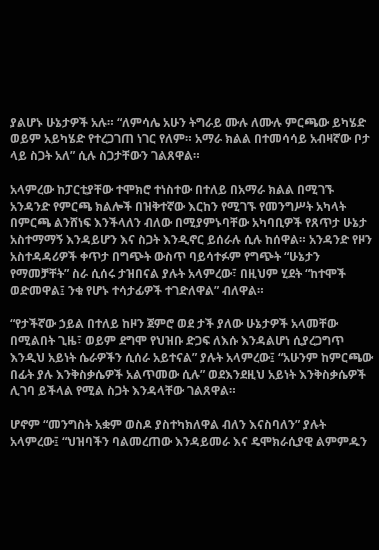ያልሆኑ ሁኔታዎች አሉ። “ለምሳሌ አሁን ትግራይ ሙሉ ለሙሉ ምርጫው ይካሄድ ወይም አይካሄድ የተረጋገጠ ነገር የለም። አማራ ክልል በተመሳሳይ አብዛኛው ቦታ ላይ ስጋት አለ” ሲሉ ስጋታቸውን ገልጸዋል።

አላምረው ከፓርቲያቸው ተሞክሮ ተነስተው በተለይ በአማራ ክልል በሚገኙ አንዳንድ የምርጫ ክልሎች በዝቅተኛው እርከን የሚገኙ የመንግሥት አካላት በምርጫ ልንሸነፍ እንችላለን ብለው በሚያምኑባቸው አካባቢዎች የጸጥታ ሁኔታ አስተማማኝ እንዳይሆን እና ስጋት እንዲኖር ይሰራሉ ሲሉ ከሰዋል። አንዳንድ የዞን አስተዳዳሪዎች ቀጥታ በግጭት ውስጥ ባይሳተፉም የግጭት “ሁኔታን የማመቻቸት” ስራ ሲሰሩ ታዝበናል ያሉት አላምረው፣ በዚህም ሂደት “ከተሞች ወድመዋል፤ ንቁ የሆኑ ተሳታፊዎች ተገድለዋል” ብለዋል።

“የታችኛው ኃይል በተለይ ከዞን ጀምሮ ወደ ታች ያለው ሁኔታዎች አላመቸው በሚልበት ጊዜ፣ ወይም ደግሞ የህዝቡ ድጋፍ ለእሱ እንዳልሆነ ሲያረጋግጥ እንዲህ አይነት ሴራዎችን ሲሰራ አይተናል” ያሉት አላምረው፤ “አሁንም ከምርጫው በፊት ያሉ እንቅስቃሴዎች አልጥመው ሲሉ” ወደእንደዚህ አይነት እንቅስቃሴዎች ሊገባ ይችላል የሚል ስጋት እንዳላቸው ገልጸዋል።

ሆኖም “መንግስት አቋም ወስዶ ያስተካክለዋል ብለን እናስባለን” ያሉት አላምረው፤ “ህዝባችን ባልመረጠው እንዳይመራ እና ዴሞክራሲያዊ ልምምዱን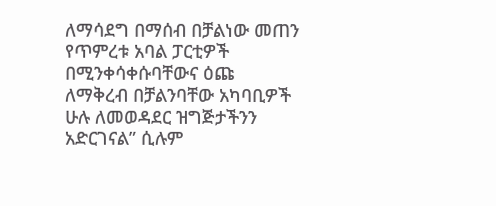ለማሳደግ በማሰብ በቻልነው መጠን የጥምረቱ አባል ፓርቲዎች በሚንቀሳቀሱባቸውና ዕጩ ለማቅረብ በቻልንባቸው አካባቢዎች ሁሉ ለመወዳደር ዝግጅታችንን አድርገናል” ሲሉም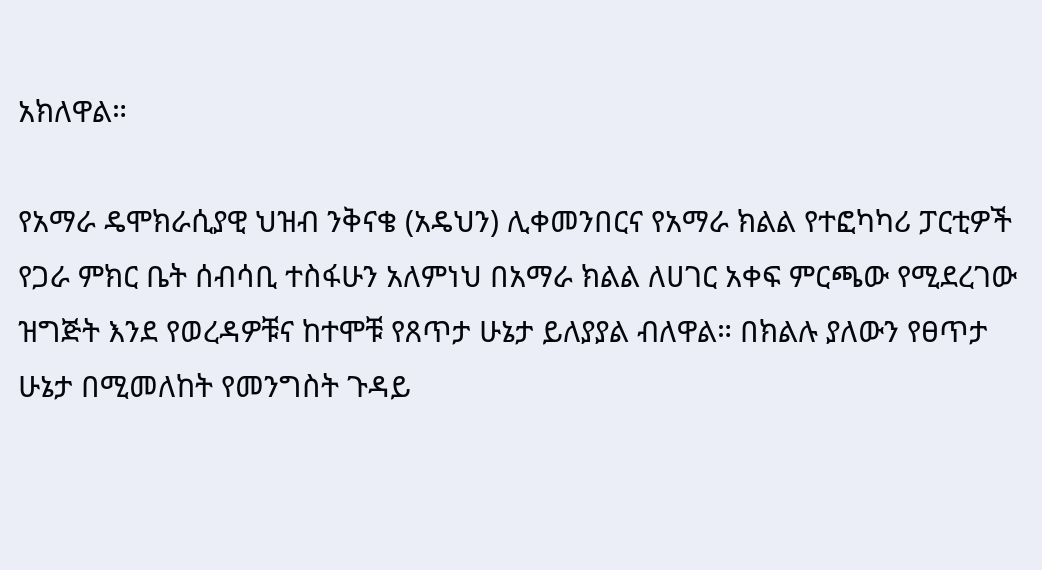አክለዋል።

የአማራ ዴሞክራሲያዊ ህዝብ ንቅናቄ (አዴህን) ሊቀመንበርና የአማራ ክልል የተፎካካሪ ፓርቲዎች የጋራ ምክር ቤት ሰብሳቢ ተስፋሁን አለምነህ በአማራ ክልል ለሀገር አቀፍ ምርጫው የሚደረገው ዝግጅት እንደ የወረዳዎቹና ከተሞቹ የጸጥታ ሁኔታ ይለያያል ብለዋል። በክልሉ ያለውን የፀጥታ ሁኔታ በሚመለከት የመንግስት ጉዳይ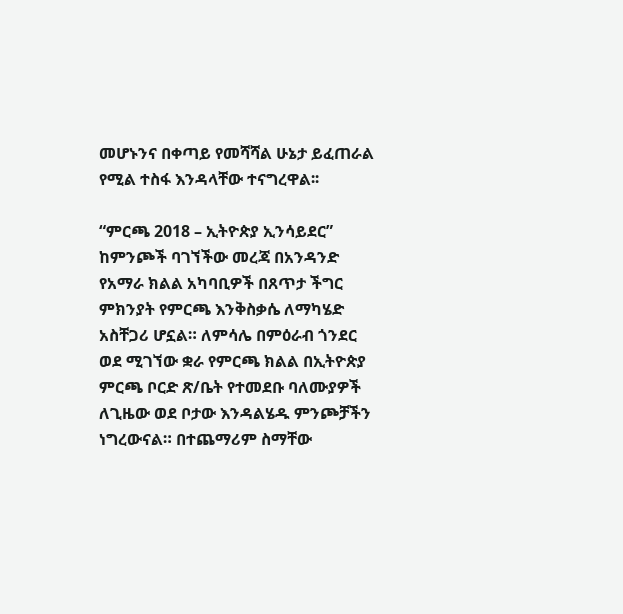መሆኑንና በቀጣይ የመሻሻል ሁኔታ ይፈጠራል የሚል ተስፋ እንዳላቸው ተናግረዋል፡፡

“ምርጫ 2018 – ኢትዮጵያ ኢንሳይደር” ከምንጮች ባገኘችው መረጃ በአንዳንድ የአማራ ክልል አካባቢዎች በጸጥታ ችግር ምክንያት የምርጫ እንቅስቃሴ ለማካሄድ አስቸጋሪ ሆኗል። ለምሳሌ በምዕራብ ጎንደር ወደ ሚገኘው ቋራ የምርጫ ክልል በኢትዮጵያ ምርጫ ቦርድ ጽ/ቤት የተመደቡ ባለሙያዎች ለጊዜው ወደ ቦታው እንዳልሄዱ ምንጮቻችን ነግረውናል። በተጨማሪም ስማቸው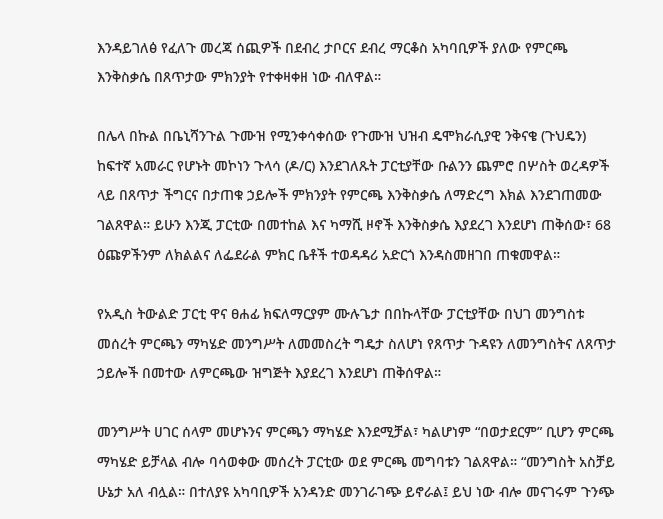እንዳይገለፅ የፈለጉ መረጃ ሰጪዎች በደብረ ታቦርና ደብረ ማርቆስ አካባቢዎች ያለው የምርጫ እንቅስቃሴ በጸጥታው ምክንያት የተቀዛቀዘ ነው ብለዋል።

በሌላ በኩል በቤኒሻንጉል ጉሙዝ የሚንቀሳቀሰው የጉሙዝ ህዝብ ዴሞክራሲያዊ ንቅናቄ (ጉህዴን) ከፍተኛ አመራር የሆኑት መኮነን ጉላሳ (ዶ/ር) እንደገለጹት ፓርቲያቸው ቡልንን ጨምሮ በሦስት ወረዳዎች ላይ በጸጥታ ችግርና በታጠቁ ኃይሎች ምክንያት የምርጫ እንቅስቃሴ ለማድረግ እክል እንደገጠመው ገልጸዋል። ይሁን እንጂ ፓርቲው በመተከል እና ካማሺ ዞኖች እንቅስቃሴ እያደረገ እንደሆነ ጠቅሰው፣ 68 ዕጩዎችንም ለክልልና ለፌደራል ምክር ቤቶች ተወዳዳሪ አድርጎ እንዳስመዘገበ ጠቁመዋል።

የአዲስ ትውልድ ፓርቲ ዋና ፀሐፊ ክፍለማርያም ሙሉጌታ በበኩላቸው ፓርቲያቸው በህገ መንግስቱ መሰረት ምርጫን ማካሄድ መንግሥት ለመመስረት ግዴታ ስለሆነ የጸጥታ ጉዳዩን ለመንግስትና ለጸጥታ ኃይሎች በመተው ለምርጫው ዝግጅት እያደረገ እንደሆነ ጠቅሰዋል።

መንግሥት ሀገር ሰላም መሆኑንና ምርጫን ማካሄድ እንደሚቻል፣ ካልሆነም “በወታደርም” ቢሆን ምርጫ ማካሄድ ይቻላል ብሎ ባሳወቀው መሰረት ፓርቲው ወደ ምርጫ መግባቱን ገልጸዋል። “መንግስት አስቻይ ሁኔታ አለ ብሏል። በተለያዩ አካባቢዎች አንዳንድ መንገራገጭ ይኖራል፤ ይህ ነው ብሎ መናገሩም ጉንጭ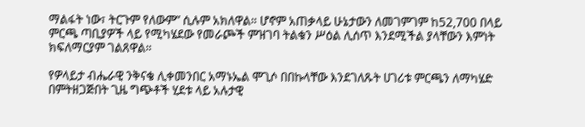ማልፋት ነው፣ ትርጉም የለውም” ሲሉም አክለዋል። ሆኖም አጠቃላይ ሁኔታውን ለመገምገም ከ52,700 በላይ ምርጫ ጣቢያዎች ላይ የሚካሄደው የመራጮች ምዝገባ ትልቁን ሥዕል ሊሰጥ እንደሚችል ያላቸውን እምነት ክፍለማርያም ገልጸዋል።

የዎላይታ ብሔራዊ ንቅናቄ ሊቀመንበር አማኑኤል ሞጊሶ በበኩላቸው እንደገለጹት ሀገሪቱ ምርጫን ለማካሄድ በምትዘጋጅበት ጊዜ ግጭቶች ሂደቱ ላይ አሉታዊ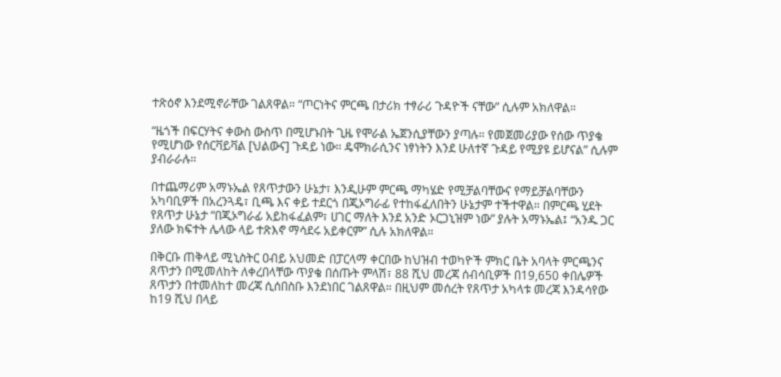ተጽዕኖ እንደሚኖራቸው ገልጸዋል። “ጦርነትና ምርጫ በታሪክ ተፃራሪ ጉዳዮች ናቸው” ሲሉም አክለዋል።

“ዜጎች በፍርሃትና ቀውስ ውስጥ በሚሆኑበት ጊዜ የሞራል ኤጀንሲያቸውን ያጣሉ። የመጀመሪያው የሰው ጥያቄ የሚሆነው የሰርቫይቫል [ህልውና] ጉዳይ ነው። ዴሞክራሲንና ነፃነትን እንደ ሁለተኛ ጉዳይ የሚያዩ ይሆናል” ሲሉም ያብራራሉ።

በተጨማሪም አማኑኤል የጸጥታውን ሁኔታ፣ እንዲሁም ምርጫ ማካሄድ የሚቻልባቸውና የማይቻልባቸውን አካባቢዎች በአረንጓዴ፣ ቢጫ እና ቀይ ተደርጎ በጂኦግራፊ የተከፋፈለበትን ሁኔታም ተችተዋል። በምርጫ ሂደት የጸጥታ ሁኔታ “በጂኦግራፊ አይከፋፈልም፣ ሀገር ማለት እንደ አንድ ኦርጋኒዝም ነው” ያሉት አማኑኤል፤ “አንዱ ጋር ያለው ክፍተት ሌላው ላይ ተጽእኖ ማሳደሩ አይቀርም” ሲሉ አክለዋል።

በቅርቡ ጠቅላይ ሚኒስትር ዐብይ አህመድ በፓርላማ ቀርበው ከህዝብ ተወካዮች ምክር ቤት አባላት ምርጫንና ጸጥታን በሚመለከት ለቀረበላቸው ጥያቄ በሰጡት ምላሽ፣ 88 ሺህ መረጃ ሰብሳቢዎች በ19,650 ቀበሌዎች ጸጥታን በተመለከተ መረጃ ሲሰበስቡ እንደነበር ገልጸዋል። በዚህም መሰረት የጸጥታ አካላቱ መረጃ እንዳሳየው ከ19 ሺህ በላይ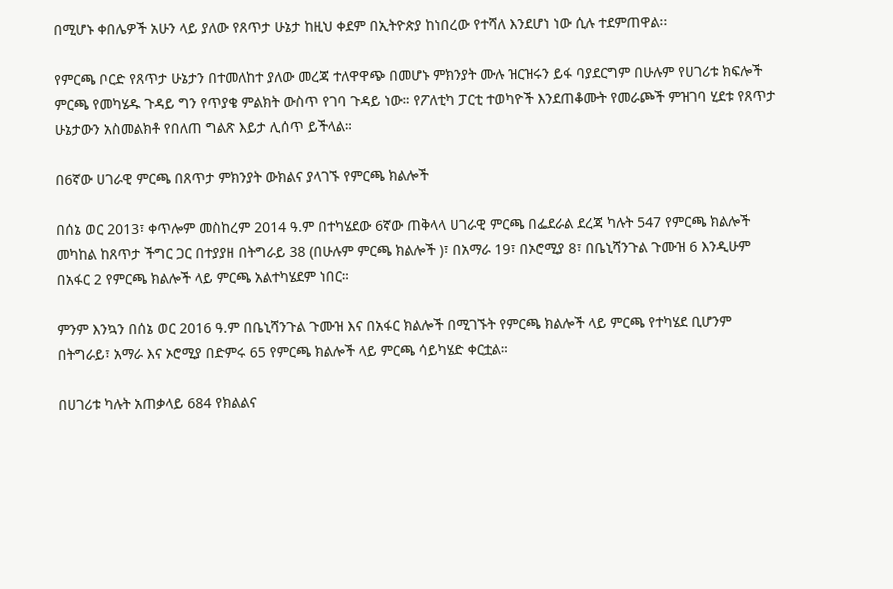በሚሆኑ ቀበሌዎች አሁን ላይ ያለው የጸጥታ ሁኔታ ከዚህ ቀደም በኢትዮጵያ ከነበረው የተሻለ እንደሆነ ነው ሲሉ ተደምጠዋል፡፡

የምርጫ ቦርድ የጸጥታ ሁኔታን በተመለከተ ያለው መረጃ ተለዋዋጭ በመሆኑ ምክንያት ሙሉ ዝርዝሩን ይፋ ባያደርግም በሁሉም የሀገሪቱ ክፍሎች ምርጫ የመካሄዱ ጉዳይ ግን የጥያቄ ምልክት ውስጥ የገባ ጉዳይ ነው። የፖለቲካ ፓርቲ ተወካዮች እንደጠቆሙት የመራጮች ምዝገባ ሂደቱ የጸጥታ ሁኔታውን አስመልክቶ የበለጠ ግልጽ እይታ ሊሰጥ ይችላል።

በ6ኛው ሀገራዊ ምርጫ በጸጥታ ምክንያት ውክልና ያላገኙ የምርጫ ክልሎች

በሰኔ ወር 2013፣ ቀጥሎም መስከረም 2014 ዓ.ም በተካሄደው 6ኛው ጠቅላላ ሀገራዊ ምርጫ በፌደራል ደረጃ ካሉት 547 የምርጫ ክልሎች መካከል ከጸጥታ ችግር ጋር በተያያዘ በትግራይ 38 (በሁሉም ምርጫ ክልሎች )፣ በአማራ 19፣ በኦሮሚያ 8፣ በቤኒሻንጉል ጉሙዝ 6 እንዲሁም በአፋር 2 የምርጫ ክልሎች ላይ ምርጫ አልተካሄደም ነበር።

ምንም እንኳን በሰኔ ወር 2016 ዓ.ም በቤኒሻንጉል ጉሙዝ እና በአፋር ክልሎች በሚገኙት የምርጫ ክልሎች ላይ ምርጫ የተካሄደ ቢሆንም በትግራይ፣ አማራ እና ኦሮሚያ በድምሩ 65 የምርጫ ክልሎች ላይ ምርጫ ሳይካሄድ ቀርቷል።

በሀገሪቱ ካሉት አጠቃላይ 684 የክልልና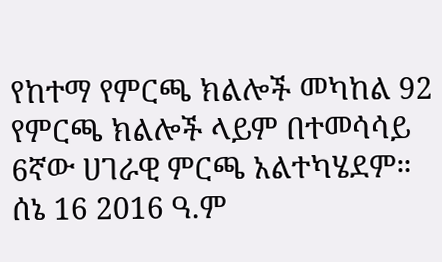የከተማ የምርጫ ክልሎች መካከል 92 የምርጫ ክልሎች ላይም በተመሳሳይ 6ኛው ሀገራዊ ምርጫ አልተካሄደም። ሰኔ 16 2016 ዓ.ም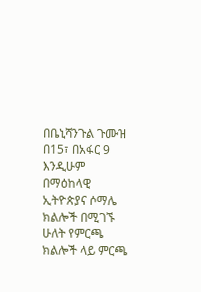በቤኒሻንጉል ጉሙዝ በ15፣ በአፋር 9 እንዲሁም በማዕከላዊ ኢትዮጵያና ሶማሌ ክልሎች በሚገኙ ሁለት የምርጫ ክልሎች ላይ ምርጫ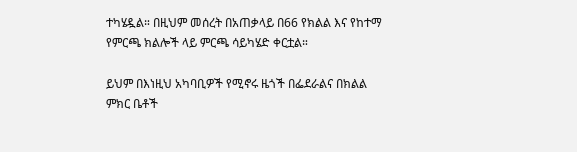ተካሄዷል። በዚህም መሰረት በአጠቃላይ በ66 የክልል እና የከተማ የምርጫ ክልሎች ላይ ምርጫ ሳይካሄድ ቀርቷል።

ይህም በእነዚህ አካባቢዎች የሚኖሩ ዜጎች በፌደራልና በክልል ምክር ቤቶች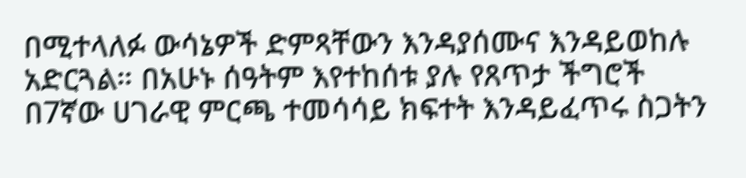በሚተላለፉ ውሳኔዎች ድምጻቸውን እንዳያሰሙና እንዳይወከሉ አድርጓል። በአሁኑ ሰዓትም እየተከሰቱ ያሉ የጸጥታ ችግሮች በ7ኛው ሀገራዊ ምርጫ ተመሳሳይ ክፍተት እንዳይፈጥሩ ስጋትን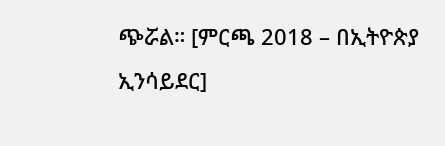ጭሯል። [ምርጫ 2018 – በኢትዮጵያ ኢንሳይደር]